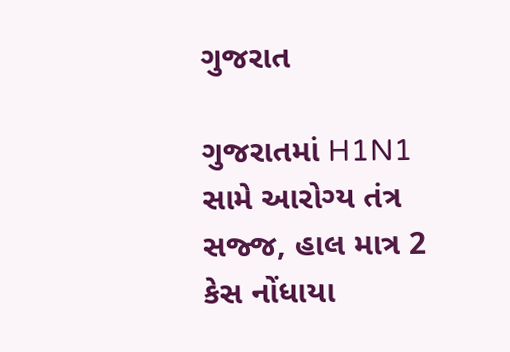ગુજરાત

ગુજરાતમાં H1N1 સામે આરોગ્ય તંત્ર સજ્જ, હાલ માત્ર 2 કેસ નોંધાયા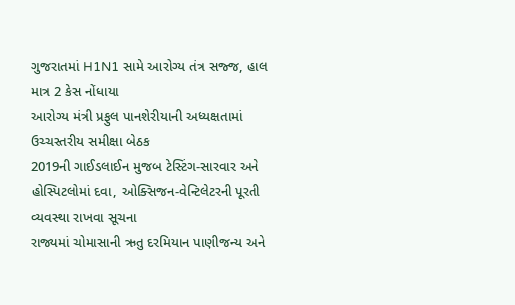ગુજરાતમાં H1N1 સામે આરોગ્ય તંત્ર સજ્જ, હાલ માત્ર 2 કેસ નોંધાયા
આરોગ્ય મંત્રી પ્રફુલ પાનશેરીયાની અધ્યક્ષતામાં ઉચ્ચસ્તરીય સમીક્ષા બેઠક
2019ની ગાઈડલાઈન મુજબ ટેસ્ટિંગ-સારવાર અને હોસ્પિટલોમાં દવા, ઓક્સિજન-વેન્ટિલેટરની પૂરતી વ્યવસ્થા રાખવા સૂચના
રાજ્યમાં ચોમાસાની ઋતુ દરમિયાન પાણીજન્ય અને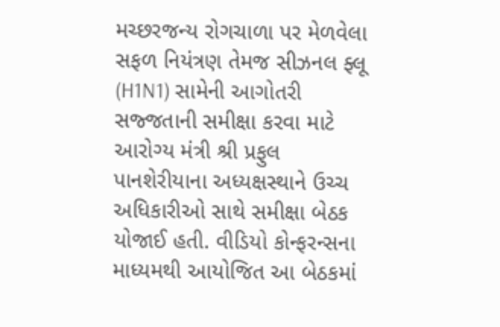મચ્છરજન્ય રોગચાળા પર મેળવેલા સફળ નિયંત્રણ તેમજ સીઝનલ ફ્લૂ (H1N1) સામેની આગોતરી સજ્જતાની સમીક્ષા કરવા માટે આરોગ્ય મંત્રી શ્રી પ્રફુલ પાનશેરીયાના અધ્યક્ષસ્થાને ઉચ્ચ અધિકારીઓ સાથે સમીક્ષા બેઠક યોજાઈ હતી. વીડિયો કોન્ફરન્સના માધ્યમથી આયોજિત આ બેઠકમાં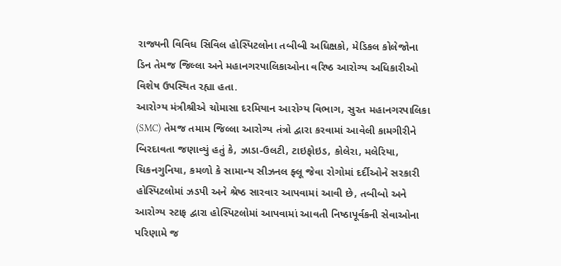રાજ્યની વિવિધ સિવિલ હોસ્પિટલોના તબીબી અધિક્ષકો, મેડિકલ કોલેજોના ડિન તેમજ જિલ્લા અને મહાનગરપાલિકાઓના વરિષ્ઠ આરોગ્ય અધિકારીઓ વિશેષ ઉપસ્થિત રહ્યા હતા.
આરોગ્ય મંત્રીશ્રીએ ચોમાસા દરમિયાન આરોગ્ય વિભાગ, સુરત મહાનગરપાલિકા (SMC) તેમજ તમામ જિલ્લા આરોગ્ય તંત્રો દ્વારા કરવામાં આવેલી કામગીરીને બિરદાવતા જણાવ્યું હતું કે, ઝાડા-ઉલટી, ટાઇફોઇડ, કોલેરા, મલેરિયા, ચિકનગુનિયા, કમળો કે સામાન્ય સીઝનલ ફ્લૂ જેવા રોગોમાં દર્દીઓને સરકારી હોસ્પિટલોમાં ઝડપી અને શ્રેષ્ઠ સારવાર આપવામાં આવી છે, તબીબો અને આરોગ્ય સ્ટાફ દ્વારા હોસ્પિટલોમાં આપવામાં આવતી નિષ્ઠાપૂર્વકની સેવાઓના પરિણામે જ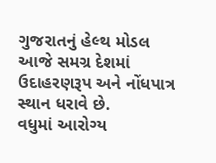ગુજરાતનું હેલ્થ મોડલ આજે સમગ્ર દેશમાં ઉદાહરણરૂપ અને નોંધપાત્ર સ્થાન ધરાવે છે.
વધુમાં આરોગ્ય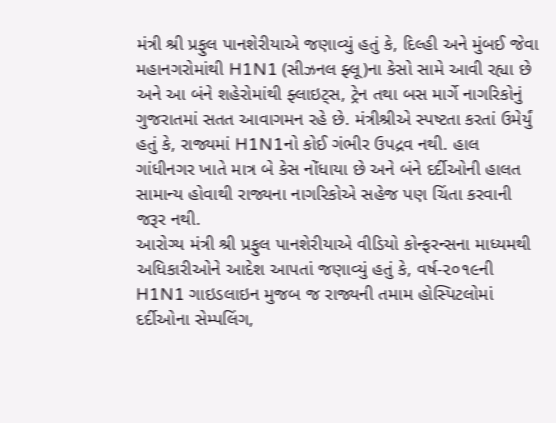મંત્રી શ્રી પ્રફુલ પાનશેરીયાએ જણાવ્યું હતું કે, દિલ્હી અને મુંબઈ જેવા મહાનગરોમાંથી H1N1 (સીઝનલ ફ્લૂ)ના કેસો સામે આવી રહ્યા છે અને આ બંને શહેરોમાંથી ફ્લાઇટ્સ, ટ્રેન તથા બસ માર્ગે નાગરિકોનું ગુજરાતમાં સતત આવાગમન રહે છે. મંત્રીશ્રીએ સ્પષ્ટતા કરતાં ઉમેર્યું હતું કે, રાજ્યમાં H1N1નો કોઈ ગંભીર ઉપદ્રવ નથી. હાલ ગાંધીનગર ખાતે માત્ર બે કેસ નોંધાયા છે અને બંને દર્દીઓની હાલત સામાન્ય હોવાથી રાજ્યના નાગરિકોએ સહેજ પણ ચિંતા કરવાની જરૂર નથી.
આરોગ્ય મંત્રી શ્રી પ્રફુલ પાનશેરીયાએ વીડિયો કોન્ફરન્સના માધ્યમથી અધિકારીઓને આદેશ આપતાં જણાવ્યું હતું કે, વર્ષ-૨૦૧૯ની H1N1 ગાઇડલાઇન મુજબ જ રાજ્યની તમામ હોસ્પિટલોમાં દર્દીઓના સેમ્પલિંગ,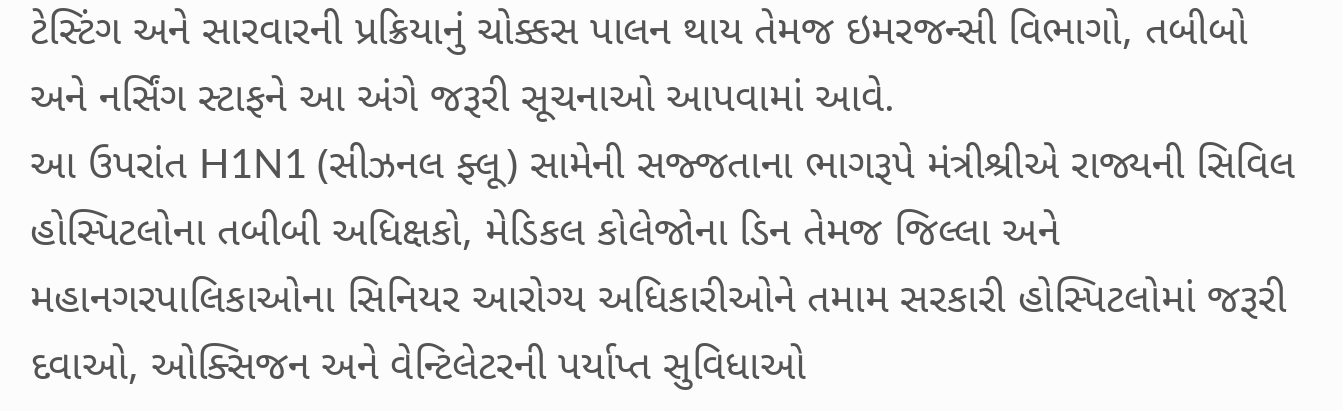ટેસ્ટિંગ અને સારવારની પ્રક્રિયાનું ચોક્કસ પાલન થાય તેમજ ઇમરજન્સી વિભાગો, તબીબો અને નર્સિંગ સ્ટાફને આ અંગે જરૂરી સૂચનાઓ આપવામાં આવે.
આ ઉપરાંત H1N1 (સીઝનલ ફ્લૂ) સામેની સજ્જતાના ભાગરૂપે મંત્રીશ્રીએ રાજ્યની સિવિલ હોસ્પિટલોના તબીબી અધિક્ષકો, મેડિકલ કોલેજોના ડિન તેમજ જિલ્લા અને મહાનગરપાલિકાઓના સિનિયર આરોગ્ય અધિકારીઓને તમામ સરકારી હોસ્પિટલોમાં જરૂરી દવાઓ, ઓક્સિજન અને વેન્ટિલેટરની પર્યાપ્ત સુવિધાઓ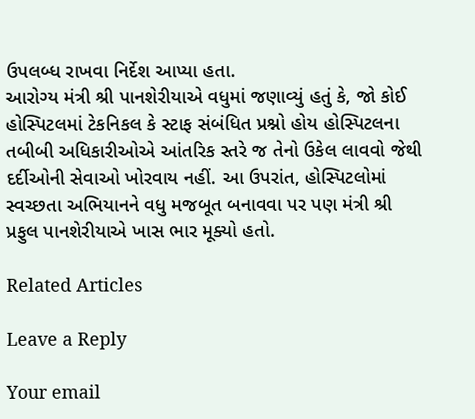ઉપલબ્ધ રાખવા નિર્દેશ આપ્યા હતા.
આરોગ્ય મંત્રી શ્રી પાનશેરીયાએ વધુમાં જણાવ્યું હતું કે, જો કોઈ હોસ્પિટલમાં ટેકનિકલ કે સ્ટાફ સંબંધિત પ્રશ્નો હોય હોસ્પિટલના તબીબી અધિકારીઓએ આંતરિક સ્તરે જ તેનો ઉકેલ લાવવો જેથી દર્દીઓની સેવાઓ ખોરવાય નહીં. આ ઉપરાંત, હોસ્પિટલોમાં સ્વચ્છતા અભિયાનને વધુ મજબૂત બનાવવા પર પણ મંત્રી શ્રી પ્રફુલ પાનશેરીયાએ ખાસ ભાર મૂક્યો હતો.

Related Articles

Leave a Reply

Your email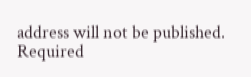address will not be published. Required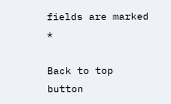fields are marked *

Back to top button